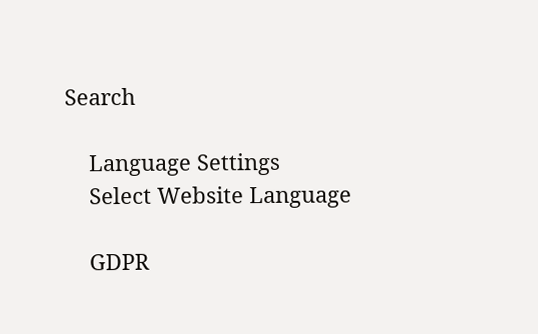Search

    Language Settings
    Select Website Language

    GDPR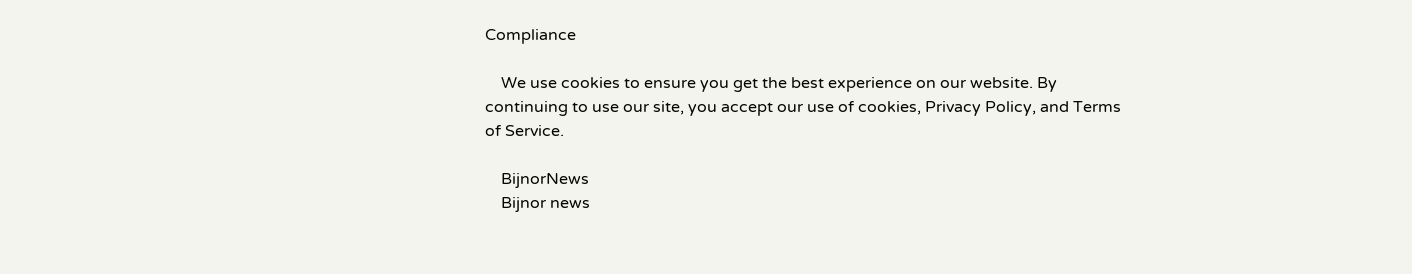Compliance

    We use cookies to ensure you get the best experience on our website. By continuing to use our site, you accept our use of cookies, Privacy Policy, and Terms of Service.

    BijnorNews
    Bijnor news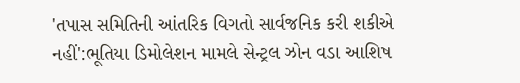'તપાસ સમિતિની આંતરિક વિગતો સાર્વજનિક કરી શકીએ નહીં':ભૂતિયા ડિમોલેશન મામલે સેન્ટ્રલ ઝોન વડા આશિષ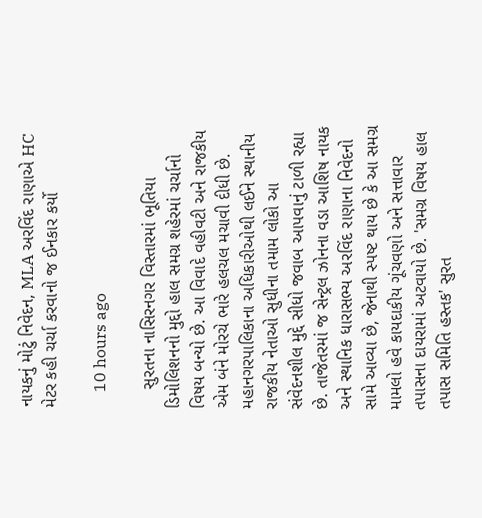નાયકનું મોટું નિવેદન, MLA અરવિંદ રાણાએ HC મેટર કહી ચર્ચા કરવાનો જ ઈનકાર કર્યો

    10 hours ago

    સુરતના નાસિરનગર વિસ્તારમાં ભૂતિયા ડિમોલિશનનો મુદ્દો હાલ સમગ્ર શહેરમાં ચર્ચાનો વિષય બન્યો છે. આ વિવાદે વહીવટી અને રાજકીય એમ બંને મોરચે ભારે હલચલ મચાવી દીધી છે. મહાનગરપાલિકાના અધિકારીઓથી લઈને સ્થાનીય રાજકીય નેતાઓ સુધીના તમામ લોકો આ સંવેદનશીલ મુદ્દે સીધો જવાબ આપવાનું ટાળી રહ્યા છે. તાજેતરમાં જ સેન્ટ્રલ ઝોનના વડા આશિષ નાયક અને સ્થાનિક ધારાસભ્ય અરવિંદ રાણાના નિવેદનો સામે આવ્યા છે, જેનાથી સ્પષ્ટ થાય છે કે આ સમગ્ર મામલો હવે કાયદાકીય ગૂંચવણો અને સત્તાવાર તપાસના દાયરામાં અટવાયો છે. 'સમગ્ર વિષય હાલ તપાસ સમિતિ હસ્તક' સુરત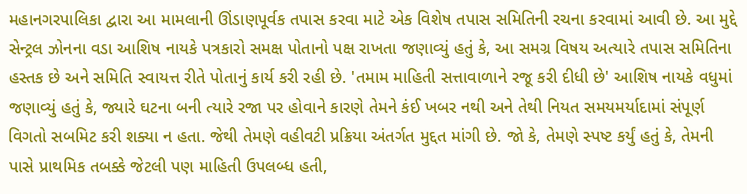મહાનગરપાલિકા દ્વારા આ મામલાની ઊંડાણપૂર્વક તપાસ કરવા માટે એક વિશેષ તપાસ સમિતિની રચના કરવામાં આવી છે. આ મુદ્દે સેન્ટ્રલ ઝોનના વડા આશિષ નાયકે પત્રકારો સમક્ષ પોતાનો પક્ષ રાખતા જણાવ્યું હતું કે, આ સમગ્ર વિષય અત્યારે તપાસ સમિતિના હસ્તક છે અને સમિતિ સ્વાયત્ત રીતે પોતાનું કાર્ય કરી રહી છે. 'તમામ માહિતી સત્તાવાળાને રજૂ કરી દીધી છે' આશિષ નાયકે વધુમાં જણાવ્યું હતું કે, જ્યારે ઘટના બની ત્યારે રજા પર હોવાને કારણે તેમને કંઈ ખબર નથી અને તેથી નિયત સમયમર્યાદામાં સંપૂર્ણ વિગતો સબમિટ કરી શક્યા ન હતા. જેથી તેમણે વહીવટી પ્રક્રિયા અંતર્ગત મુદ્દત માંગી છે. જો કે, તેમણે સ્પષ્ટ કર્યું હતું કે, તેમની પાસે પ્રાથમિક તબક્કે જેટલી પણ માહિતી ઉપલબ્ધ હતી,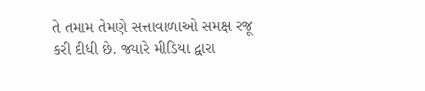તે તમામ તેમણે સત્તાવાળાઓ સમક્ષ રજૂ કરી દીધી છે. જ્યારે મીડિયા દ્વારા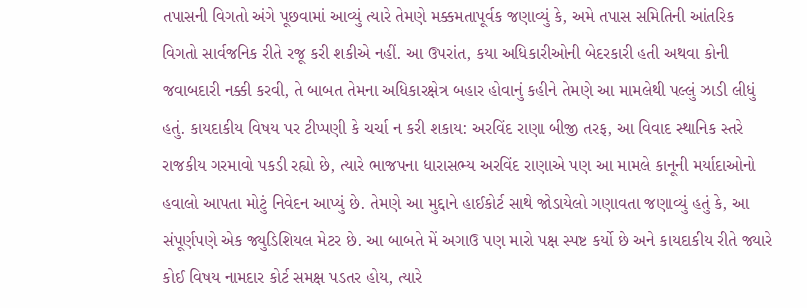તપાસની વિગતો અંગે પૂછવામાં આવ્યું ત્યારે તેમણે મક્કમતાપૂર્વક જણાવ્યું કે, અમે તપાસ સમિતિની આંતરિક વિગતો સાર્વજનિક રીતે રજૂ કરી શકીએ નહીં. આ ઉપરાંત, કયા અધિકારીઓની બેદરકારી હતી અથવા કોની જવાબદારી નક્કી કરવી, તે બાબત તેમના અધિકારક્ષેત્ર બહાર હોવાનું કહીને તેમણે આ મામલેથી પલ્લું ઝાડી લીધું હતું. કાયદાકીય વિષય પર ટીપ્પણી કે ચર્ચા ન કરી શકાય: અરવિંદ રાણા બીજી તરફ, આ વિવાદ સ્થાનિક સ્તરે રાજકીય ગરમાવો પકડી રહ્યો છે, ત્યારે ભાજપના ધારાસભ્ય અરવિંદ રાણાએ પણ આ મામલે કાનૂની મર્યાદાઓનો હવાલો આપતા મોટું નિવેદન આપ્યું છે. તેમણે આ મુદ્દાને હાઈકોર્ટ સાથે જોડાયેલો ગણાવતા જણાવ્યું હતું કે, આ સંપૂર્ણપણે એક જ્યુડિશિયલ મેટર છે. આ બાબતે મેં અગાઉ પણ મારો પક્ષ સ્પષ્ટ કર્યો છે અને કાયદાકીય રીતે જ્યારે કોઈ વિષય નામદાર કોર્ટ સમક્ષ પડતર હોય, ત્યારે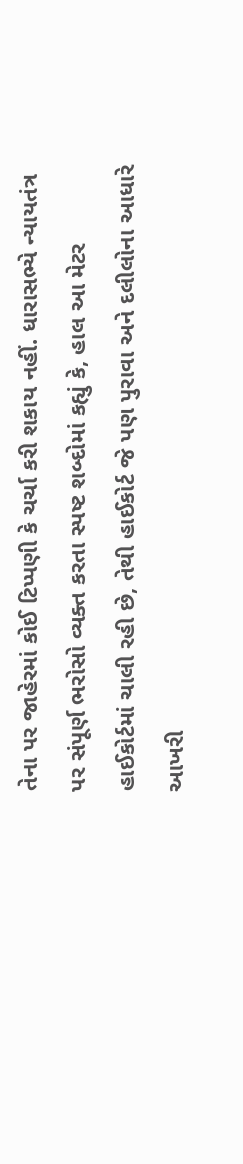તેના પર જાહેરમાં કોઈ ટિપ્પણી કે ચર્ચા કરી શકાય નહીં. ધારાસભ્યે ન્યાયતંત્ર પર સંપૂર્ણ ભરોસો વ્યક્ત કરતા સ્પષ્ટ શબ્દોમાં કહ્યું કે, હાલ આ મેટર હાઈકોર્ટમાં ચાલી રહી છે, તેથી હાઈકોર્ટ જે પણ પુરાવા અને દલીલોના આધારે આખરી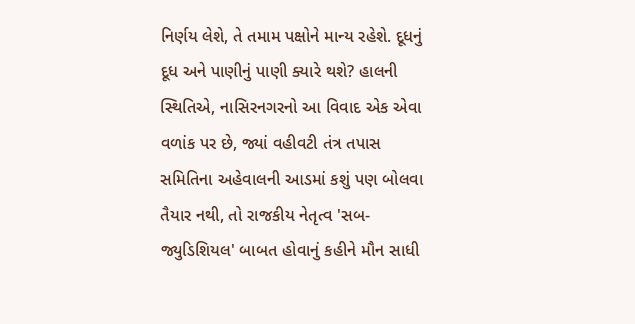નિર્ણય લેશે, તે તમામ પક્ષોને માન્ય રહેશે. દૂધનું દૂધ અને પાણીનું પાણી ક્યારે થશે? હાલની સ્થિતિએ, નાસિરનગરનો આ વિવાદ એક એવા વળાંક પર છે, જ્યાં વહીવટી તંત્ર તપાસ સમિતિના અહેવાલની આડમાં કશું પણ બોલવા તૈયાર નથી, તો રાજકીય નેતૃત્વ 'સબ-જ્યુડિશિયલ' બાબત હોવાનું કહીને મૌન સાધી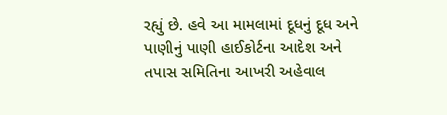રહ્યું છે. હવે આ મામલામાં દૂધનું દૂધ અને પાણીનું પાણી હાઈકોર્ટના આદેશ અને તપાસ સમિતિના આખરી અહેવાલ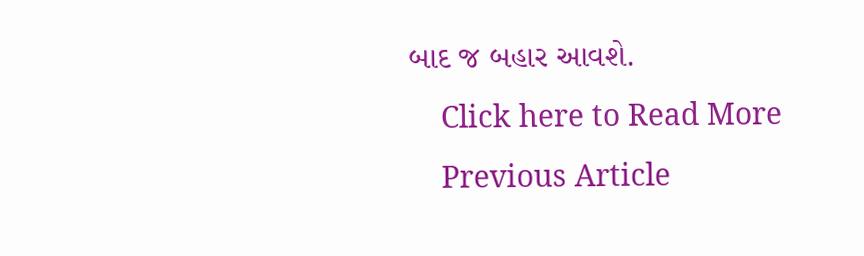બાદ જ બહાર આવશે.
    Click here to Read More
    Previous Article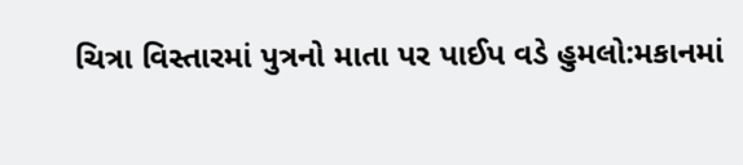ચિત્રા વિસ્તારમાં પુત્રનો માતા પર પાઈપ વડે હુમલો:મકાનમાં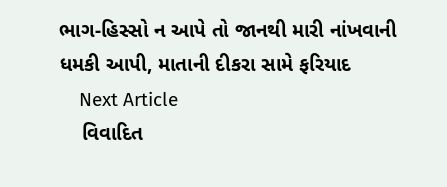ભાગ-હિસ્સો ન આપે તો જાનથી મારી નાંખવાની ધમકી આપી, માતાની દીકરા સામે ફરિયાદ
    Next Article
    વિવાદિત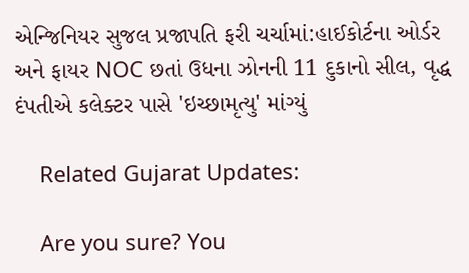એન્જિનિયર સુજલ પ્રજાપતિ ફરી ચર્ચામાં:હાઈકોર્ટના ઓર્ડર અને ફાયર NOC છતાં ઉધના ઝોનની 11 દુકાનો સીલ, વૃદ્ધ દંપતીએ કલેક્ટર પાસે 'ઇચ્છામૃત્યુ' માંગ્યું

    Related Gujarat Updates:

    Are you sure? You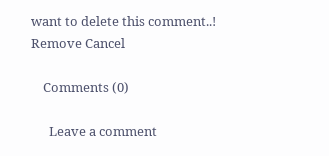want to delete this comment..! Remove Cancel

    Comments (0)

      Leave a comment